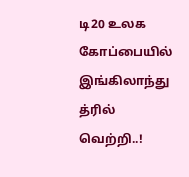டி20 உலக கோப்பையில் இங்கிலாந்து த்ரில் வெற்றி..!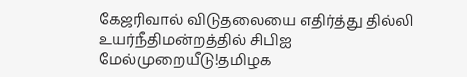கேஜரிவால் விடுதலையை எதிர்த்து தில்லி உயர்நீதிமன்றத்தில் சிபிஐ மேல்முறையீடு!தமிழக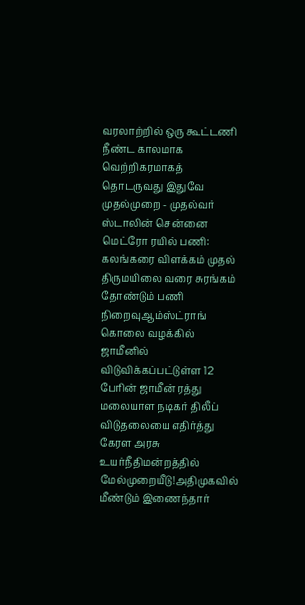வரலாற்றில் ஒரு கூட்டணி நீண்ட காலமாக வெற்றிகரமாகத் தொடருவது இதுவே முதல்முறை - முதல்வர் ஸ்டாலின் சென்னை மெட்ரோ ரயில் பணி: கலங்கரை விளக்கம் முதல் திருமயிலை வரை சுரங்கம் தோண்டும் பணி நிறைவுஆம்ஸ்ட்ராங் கொலை வழக்கில் ஜாமீனில் விடுவிக்கப்பட்டுள்ள 12 பேரின் ஜாமீன் ரத்து மலையாள நடிகர் திலீப் விடுதலையை எதிர்த்து கேரள அரசு உயர்நீதிமன்றத்தில் மேல்முறையீடு!அதிமுகவில் மீண்டும் இணைந்தார்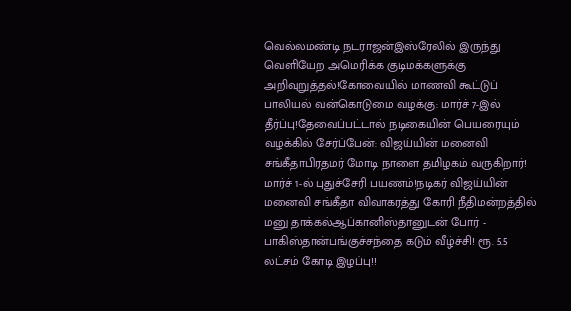வெல்லமண்டி நடராஜன்இஸ்ரேலில் இருந்து வெளியேற அமெரிக்க குடிமக்களுக்கு அறிவுறுத்தல்!கோவையில் மாணவி கூட்டுப் பாலியல் வன்கொடுமை வழக்கு: மார்ச் 7-இல் தீர்ப்பு!தேவைப்பட்டால் நடிகையின் பெயரையும் வழக்கில் சேர்ப்பேன்: விஜய்யின் மனைவி சங்கீதாபிரதமர் மோடி நாளை தமிழகம் வருகிறார்! மார்ச் 1-ல் புதுச்சேரி பயணம்!நடிகர் விஜய்யின் மனைவி சங்கீதா விவாகரத்து கோரி நீதிமன்றத்தில் மனு தாக்கல்ஆப்கானிஸ்தானுடன் போர் - பாகிஸ்தான்பங்குச்சந்தை கடும் வீழ்ச்சி! ரூ. 5.5 லட்சம் கோடி இழப்பு!!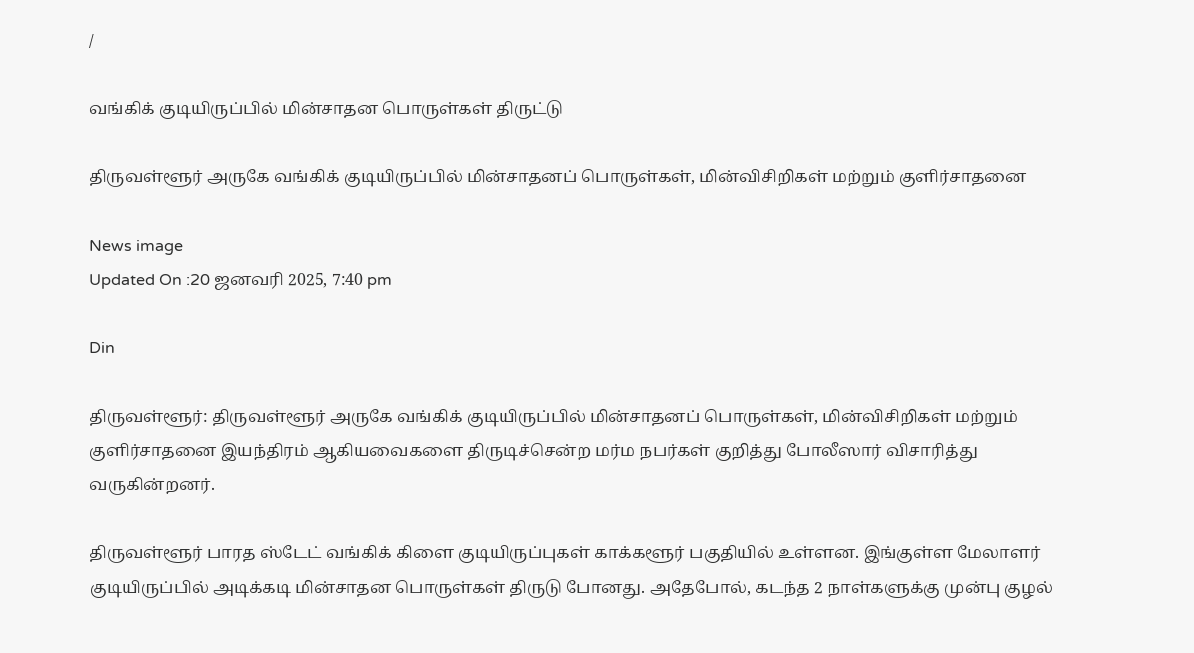/

வங்கிக் குடியிருப்பில் மின்சாதன பொருள்கள் திருட்டு

திருவள்ளூர் அருகே வங்கிக் குடியிருப்பில் மின்சாதனப் பொருள்கள், மின்விசிறிகள் மற்றும் குளிர்சாதனை

News image
Updated On :20 ஜனவரி 2025, 7:40 pm

Din

திருவள்ளூர்: திருவள்ளூர் அருகே வங்கிக் குடியிருப்பில் மின்சாதனப் பொருள்கள், மின்விசிறிகள் மற்றும் குளிர்சாதனை இயந்திரம் ஆகியவைகளை திருடிச்சென்ற மர்ம நபர்கள் குறித்து போலீஸார் விசாரித்து வருகின்றனர்.

திருவள்ளூர் பாரத ஸ்டேட் வங்கிக் கிளை குடியிருப்புகள் காக்களூர் பகுதியில் உள்ளன. இங்குள்ள மேலாளர் குடியிருப்பில் அடிக்கடி மின்சாதன பொருள்கள் திருடு போனது. அதேபோல், கடந்த 2 நாள்களுக்கு முன்பு குழல்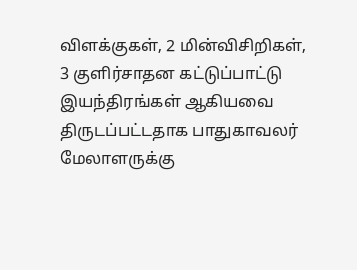விளக்குகள், 2 மின்விசிறிகள், 3 குளிர்சாதன கட்டுப்பாட்டு இயந்திரங்கள் ஆகியவை திருடப்பட்டதாக பாதுகாவலர் மேலாளருக்கு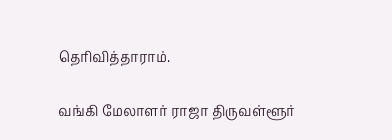தெரிவித்தாராம்.

வங்கி மேலாளர் ராஜா திருவள்ளூர்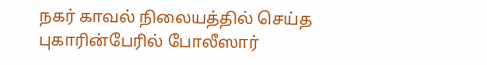நகர் காவல் நிலையத்தில் செய்த புகாரின்பேரில் போலீஸார்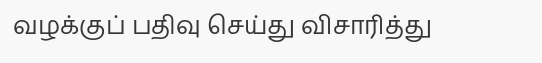வழக்குப் பதிவு செய்து விசாரித்து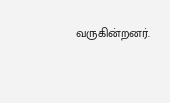வருகின்றனர்.